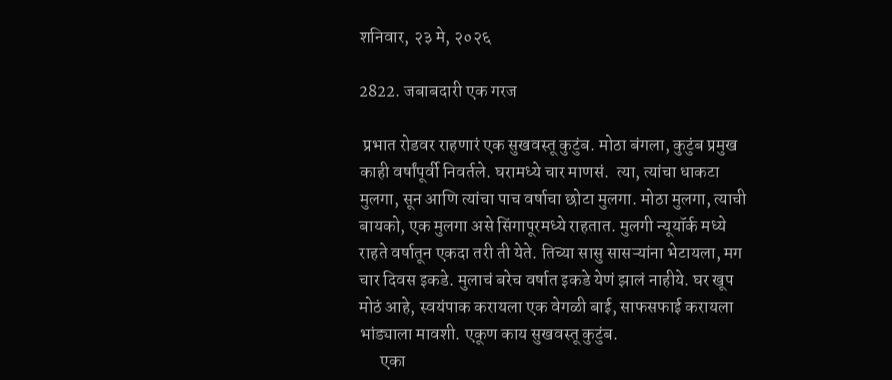शनिवार, २३ मे, २०२६

2822. जबाबदारी एक गरज

 प्रभात रोडवर राहणारं एक सुखवस्तू कुटुंब. मोठा बंगला, कुटुंब प्रमुख काही वर्षांपूर्वी निवर्तले. घरामध्ये चार माणसं.  त्या, त्यांचा धाकटा मुलगा, सून आणि त्यांचा पाच वर्षाचा छोटा मुलगा. मोठा मुलगा, त्याची बायको, एक मुलगा असे सिंगापूरमध्ये राहतात. मुलगी न्यूयॉर्क मध्ये राहते वर्षातून एकदा तरी ती येते. तिच्या सासु सासऱ्यांना भेटायला, मग चार दिवस इकडे. मुलाचं बरेच वर्षात इकडे येणं झालं नाहीये. घर खूप मोठं आहे, स्वयंपाक करायला एक वेगळी बाई, साफसफाई करायला भांड्याला मावशी. एकूण काय सुखवस्तू कुटुंब.
      एका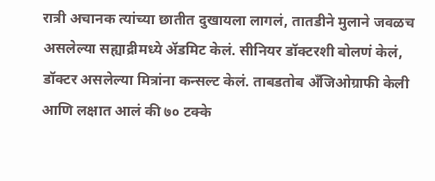रात्री अचानक त्यांच्या छातीत दुखायला लागलं, तातडीने मुलाने जवळच असलेल्या सह्याद्रीमध्ये ॲडमिट केलं. सीनियर डॉक्टरशी बोलणं केलं, डॉक्टर असलेल्या मित्रांना कन्सल्ट केलं. ताबडतोब अँजिओग्राफी केली आणि लक्षात आलं की ७० टक्के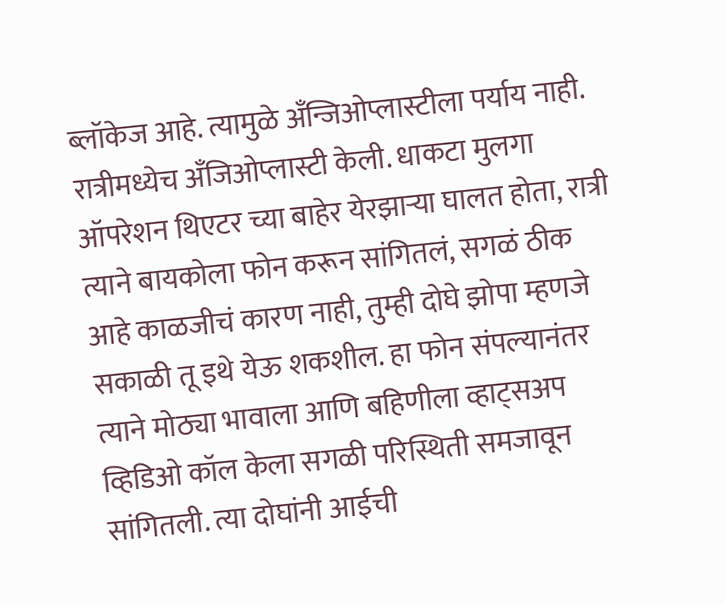ब्लॉकेज आहे. त्यामुळे अँन्जिओप्लास्टीला पर्याय नाही. रात्रीमध्येच अँजिओप्लास्टी केली. धाकटा मुलगा ऑपरेशन थिएटर च्या बाहेर येरझाऱ्या घालत होता, रात्री त्याने बायकोला फोन करून सांगितलं, सगळं ठीक आहे काळजीचं कारण नाही, तुम्ही दोघे झोपा म्हणजे सकाळी तू इथे येऊ शकशील. हा फोन संपल्यानंतर त्याने मोठ्या भावाला आणि बहिणीला व्हाट्सअप व्हिडिओ कॉल केला सगळी परिस्थिती समजावून सांगितली. त्या दोघांनी आईची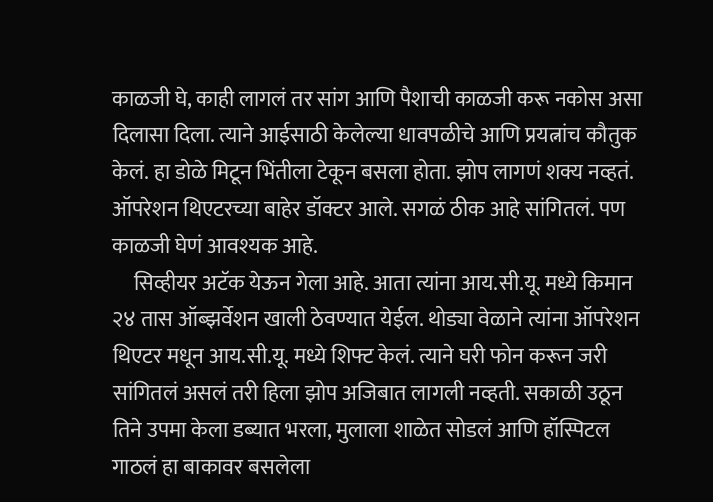काळजी घे, काही लागलं तर सांग आणि पैशाची काळजी करू नकोस असा दिलासा दिला. त्याने आईसाठी केलेल्या धावपळीचे आणि प्रयत्नांच कौतुक केलं. हा डोळे मिटून भिंतीला टेकून बसला होता. झोप लागणं शक्य नव्हतं. ऑपरेशन थिएटरच्या बाहेर डॉक्टर आले. सगळं ठीक आहे सांगितलं. पण काळजी घेणं आवश्यक आहे.
     सिव्हीयर अटॅक येऊन गेला आहे. आता त्यांना आय.सी.यू. मध्ये किमान २४ तास ऑब्झर्वेशन खाली ठेवण्यात येईल. थोड्या वेळाने त्यांना ऑपरेशन थिएटर मधून आय.सी.यू. मध्ये शिफ्ट केलं. त्याने घरी फोन करून जरी सांगितलं असलं तरी हिला झोप अजिबात लागली नव्हती. सकाळी उठून तिने उपमा केला डब्यात भरला, मुलाला शाळेत सोडलं आणि हॉस्पिटल गाठलं हा बाकावर बसलेला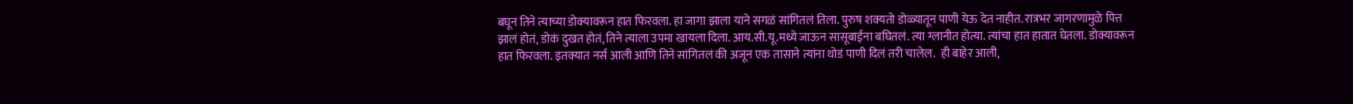बघून तिने त्याच्या डोक्यावरून हात फिरवला. हा जागा झाला याने सगळं सांगितलं तिला. पुरुष शक्यतो डोळ्यातून पाणी येऊ देत नाहीत. रात्रभर जागरणामुळे पित्त झालं होतं, डोकं दुखत होतं, तिने त्याला उपमा खायला दिला. आय.सी.यू.मध्ये जाऊन सासूबाईना बघितलं. त्या ग्लानीत होत्या. त्यांचा हात हातात घेतला. डोक्यावरून हात फिरवला. इतक्यात नर्स आली आणि तिने सांगितलं की अजून एक तासाने त्यांना थोडं पाणी दिलं तरी चालेल.  ही बाहेर आली,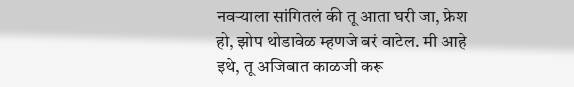नवऱ्याला सांगितलं की तू आता घरी जा, फ्रेश हो, झोप थोडावेळ म्हणजे बरं वाटेल. मी आहे इथे, तू अजिबात काळजी करू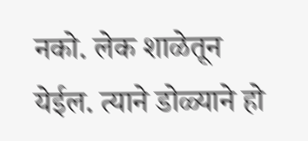नको. लेक शाळेतून येईल. त्याने डोळ्याने हो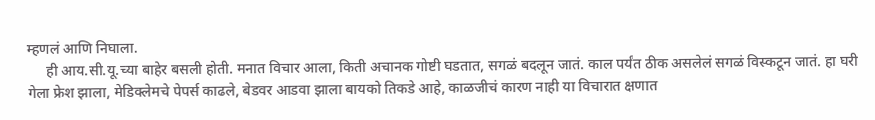म्हणलं आणि निघाला.
     ही आय.सी.यू.च्या बाहेर बसली होती. मनात विचार आला, किती अचानक गोष्टी घडतात, सगळं बदलून जातं. काल पर्यंत ठीक असलेलं सगळं विस्कटून जातं. हा घरी गेला फ्रेश झाला, मेडिक्लेमचे पेपर्स काढले, बेडवर आडवा झाला बायको तिकडे आहे, काळजीचं कारण नाही या विचारात क्षणात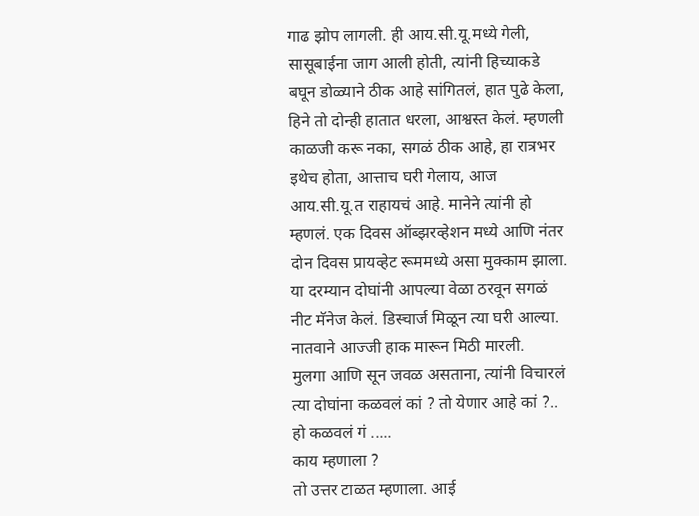गाढ झोप लागली. ही आय.सी.यू.मध्ये गेली, सासूबाईना जाग आली होती, त्यांनी हिच्याकडे बघून डोळ्याने ठीक आहे सांगितलं, हात पुढे केला, हिने तो दोन्ही हातात धरला, आश्वस्त केलं. म्हणली काळजी करू नका, सगळं ठीक आहे, हा रात्रभर इथेच होता, आत्ताच घरी गेलाय, आज आय.सी.यू.त राहायचं आहे. मानेने त्यांनी हो म्हणलं. एक दिवस ऑब्झरव्हेशन मध्ये आणि नंतर दोन दिवस प्रायव्हेट रूममध्ये असा मुक्काम झाला. या दरम्यान दोघांनी आपल्या वेळा ठरवून सगळं नीट मॅनेज केलं. डिस्चार्ज मिळून त्या घरी आल्या. नातवाने आज्जी हाक मारून मिठी मारली.
मुलगा आणि सून जवळ असताना, त्यांनी विचारलं त्या दोघांना कळवलं कां ? तो येणार आहे कां ?..
हो कळवलं गं .....
काय म्हणाला ?
तो उत्तर टाळत म्हणाला. आई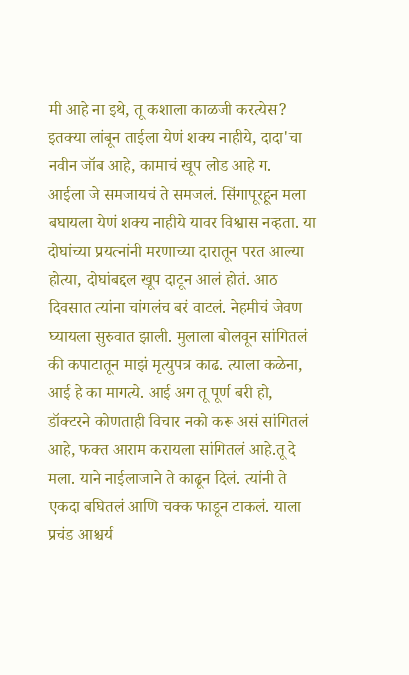मी आहे ना इथे, तू कशाला काळजी करत्येस? इतक्या लांबून ताईला येणं शक्य नाहीये, दादा'चा नवीन जॉब आहे, कामाचं खूप लोड आहे ग.
आईला जे समजायचं ते समजलं. सिंगापूरहून मला बघायला येणं शक्य नाहीये यावर विश्वास नव्हता. या दोघांच्या प्रयत्नांनी मरणाच्या दारातून परत आल्या होत्या, दोघांबद्दल खूप दाटून आलं होतं. आठ दिवसात त्यांना चांगलंच बरं वाटलं. नेहमीचं जेवण घ्यायला सुरुवात झाली. मुलाला बोलवून सांगितलं की कपाटातून माझं मृत्युपत्र काढ. त्याला कळेना, आई हे का मागत्ये. आई अग तू पूर्ण बरी हो, डॉक्टरने कोणताही विचार नको करू असं सांगितलं आहे, फक्त आराम करायला सांगितलं आहे.तू दे मला. याने नाईलाजाने ते काढून दिलं. त्यांनी ते एकदा बघितलं आणि चक्क फाडून टाकलं. याला प्रचंड आश्चर्य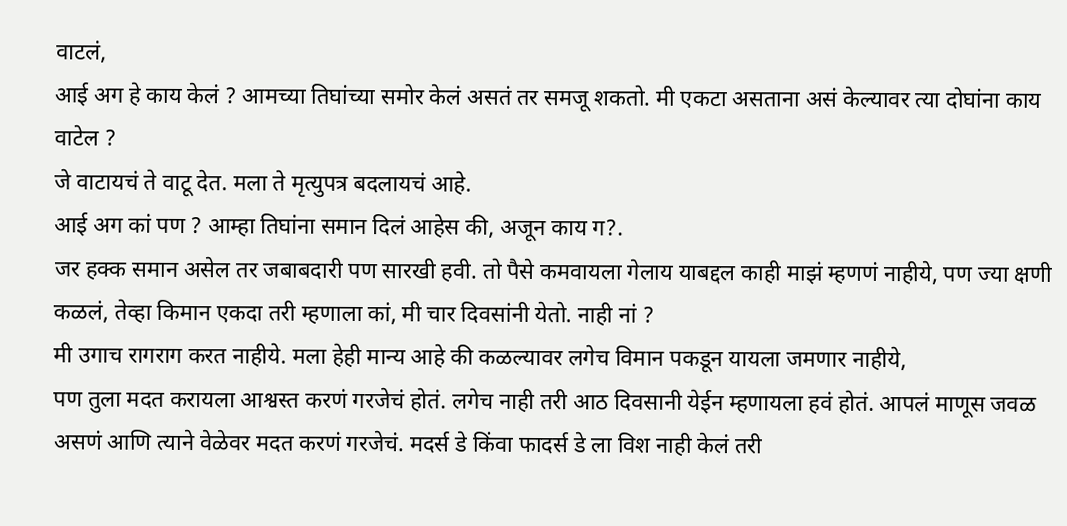वाटलं,
आई अग हे काय केलं ? आमच्या तिघांच्या समोर केलं असतं तर समजू शकतो. मी एकटा असताना असं केल्यावर त्या दोघांना काय वाटेल ?
जे वाटायचं ते वाटू देत. मला ते मृत्युपत्र बदलायचं आहे.
आई अग कां पण ? आम्हा तिघांना समान दिलं आहेस की, अजून काय ग?.
जर हक्क समान असेल तर जबाबदारी पण सारखी हवी. तो पैसे कमवायला गेलाय याबद्दल काही माझं म्हणणं नाहीये, पण ज्या क्षणी कळलं, तेव्हा किमान एकदा तरी म्हणाला कां, मी चार दिवसांनी येतो. नाही नां ?
मी उगाच रागराग करत नाहीये. मला हेही मान्य आहे की कळल्यावर लगेच विमान पकडून यायला जमणार नाहीये,
पण तुला मदत करायला आश्वस्त करणं गरजेचं होतं. लगेच नाही तरी आठ दिवसानी येईन म्हणायला हवं होतं. आपलं माणूस जवळ असणं आणि त्याने वेळेवर मदत करणं गरजेचं. मदर्स डे किंवा फादर्स डे ला विश नाही केलं तरी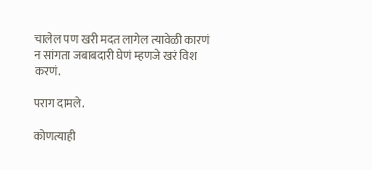चालेल पण खरी मदत लागेल त्यावेळी कारणं न सांगता जबाबदारी घेणं म्हणजे खरं विश करणं.

पराग दामले.

कोणत्याही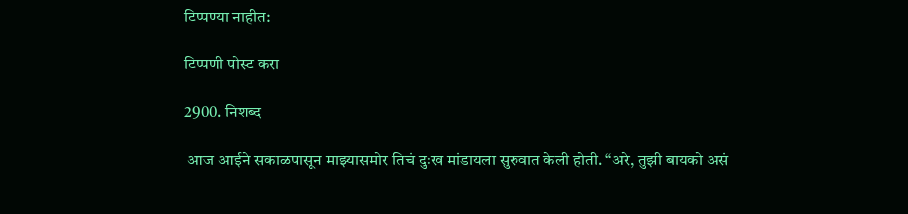टिप्पण्‍या नाहीत:

टिप्पणी पोस्ट करा

2900. निशब्द

 आज आईने सकाळपासून माझ्यासमोर तिचं दुःख मांडायला सुरुवात केली होती. “अरे, तुझी बायको असं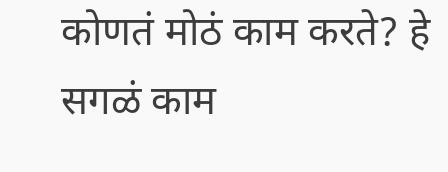कोणतं मोठं काम करते? हे सगळं काम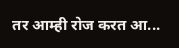तर आम्ही रोज करत आ...